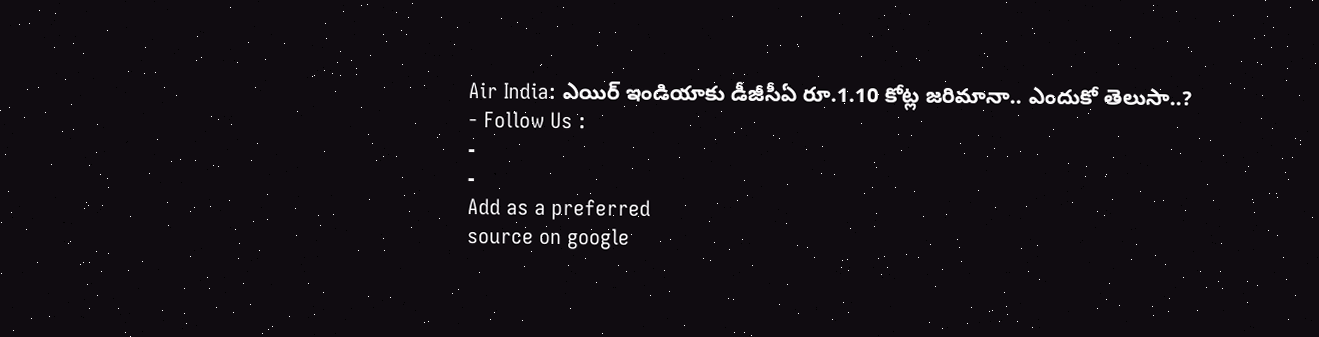Air India: ఎయిర్ ఇండియాకు డీజీసీఏ రూ.1.10 కోట్ల జరిమానా.. ఎందుకో తెలుసా..?
- Follow Us :
-
-
Add as a preferred
source on google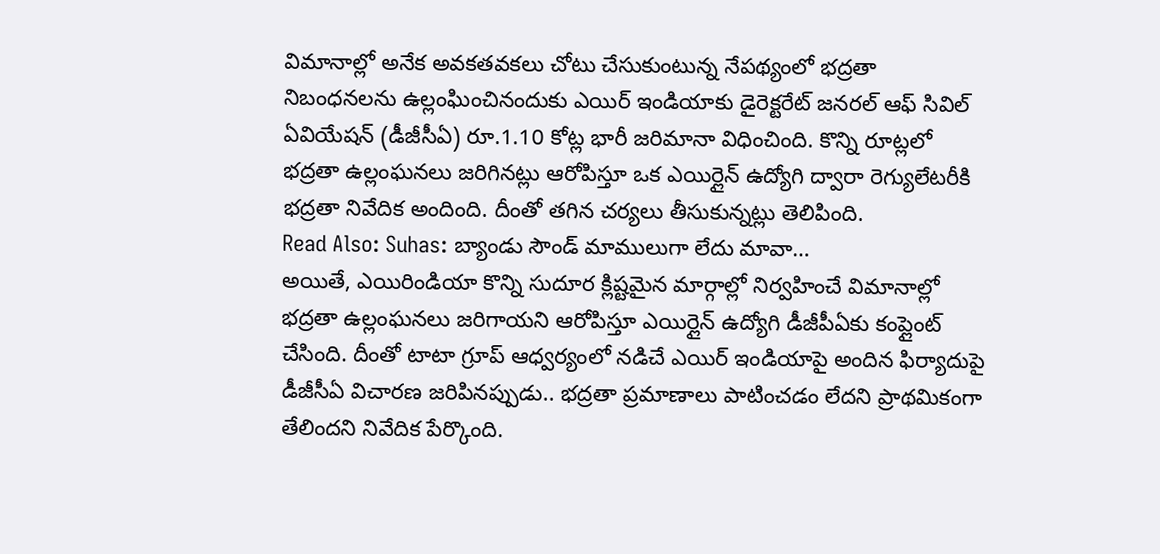విమానాల్లో అనేక అవకతవకలు చోటు చేసుకుంటున్న నేపథ్యంలో భద్రతా నిబంధనలను ఉల్లంఘించినందుకు ఎయిర్ ఇండియాకు డైరెక్టరేట్ జనరల్ ఆఫ్ సివిల్ ఏవియేషన్ (డీజీసీఏ) రూ.1.10 కోట్ల భారీ జరిమానా విధించింది. కొన్ని రూట్లలో భద్రతా ఉల్లంఘనలు జరిగినట్లు ఆరోపిస్తూ ఒక ఎయిర్లైన్ ఉద్యోగి ద్వారా రెగ్యులేటరీకి భద్రతా నివేదిక అందింది. దీంతో తగిన చర్యలు తీసుకున్నట్లు తెలిపింది.
Read Also: Suhas: బ్యాండు సౌండ్ మాములుగా లేదు మావా…
అయితే, ఎయిరిండియా కొన్ని సుదూర క్లిష్టమైన మార్గాల్లో నిర్వహించే విమానాల్లో భద్రతా ఉల్లంఘనలు జరిగాయని ఆరోపిస్తూ ఎయిర్లైన్ ఉద్యోగి డీజీపీఏకు కంప్లైంట్ చేసింది. దీంతో టాటా గ్రూప్ ఆధ్వర్యంలో నడిచే ఎయిర్ ఇండియాపై అందిన ఫిర్యాదుపై డీజీసీఏ విచారణ జరిపినప్పుడు.. భద్రతా ప్రమాణాలు పాటించడం లేదని ప్రాథమికంగా తేలిందని నివేదిక పేర్కొంది.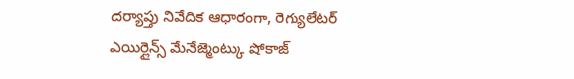దర్యాప్తు నివేదిక ఆధారంగా, రెగ్యులేటర్ ఎయిర్లైన్స్ మేనేజ్మెంట్కు షోకాజ్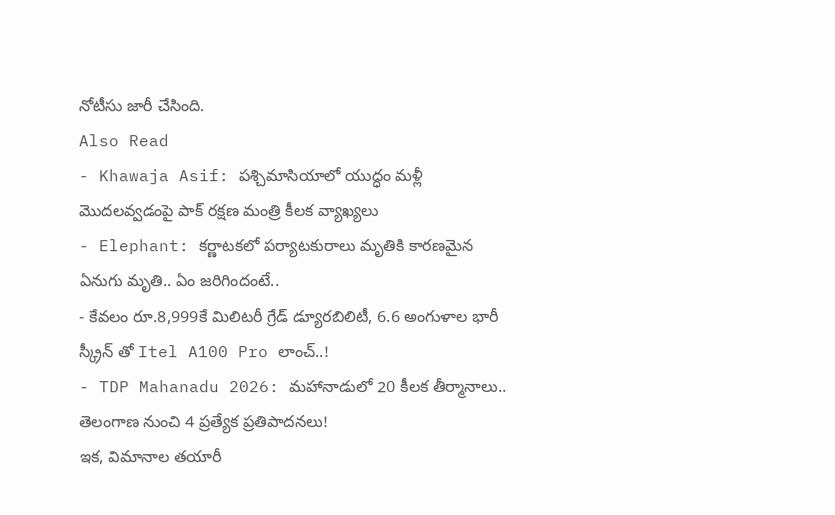నోటీసు జారీ చేసింది.
Also Read
- Khawaja Asif: పశ్చిమాసియాలో యుద్ధం మళ్లీ మొదలవ్వడంపై పాక్ రక్షణ మంత్రి కీలక వ్యాఖ్యలు
- Elephant: కర్ణాటకలో పర్యాటకురాలు మృతికి కారణమైన ఏనుగు మృతి.. ఏం జరిగిందంటే..
- కేవలం రూ.8,999కే మిలిటరీ గ్రేడ్ డ్యూరబిలిటీ, 6.6 అంగుళాల భారీ స్క్రీన్ తో Itel A100 Pro లాంచ్..!
- TDP Mahanadu 2026: మహానాడులో 20 కీలక తీర్మానాలు.. తెలంగాణ నుంచి 4 ప్రత్యేక ప్రతిపాదనలు!
ఇక, విమానాల తయారీ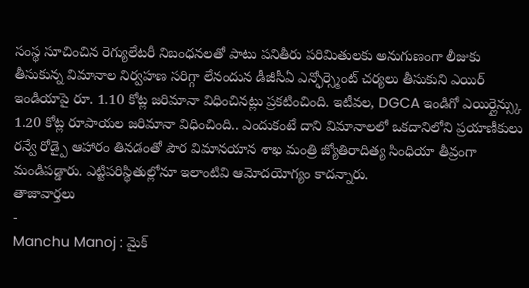సంస్థ సూచించిన రెగ్యులేటరీ నిబంధనలతో పాటు పనితీరు పరిమితులకు అనుగుణంగా లీజుకు తీసుకున్న విమానాల నిర్వహణ సరిగ్గా లేనందున డీజీసీఏ ఎన్ఫోర్స్మెంట్ చర్యలు తీసుకుని ఎయిర్ ఇండియాపై రూ. 1.10 కోట్ల జరిమానా విధించినట్లు ప్రకటించింది. ఇటీవల, DGCA ఇండిగో ఎయిర్లైన్స్కు 1.20 కోట్ల రూపాయల జరిమానా విధించింది.. ఎందుకంటే దాని విమానాలలో ఒకదానిలోని ప్రయాణీకులు రన్వే రోడ్పై ఆహారం తినడంతో పౌర విమానయాన శాఖ మంత్రి జ్యోతిరాదిత్య సింధియా తీవ్రంగా మండిపడ్డారు. ఎట్టిపరిస్థితుల్లోనూ ఇలాంటివి ఆమోదయోగ్యం కాదన్నారు.
తాజావార్తలు
-
Manchu Manoj : మైక్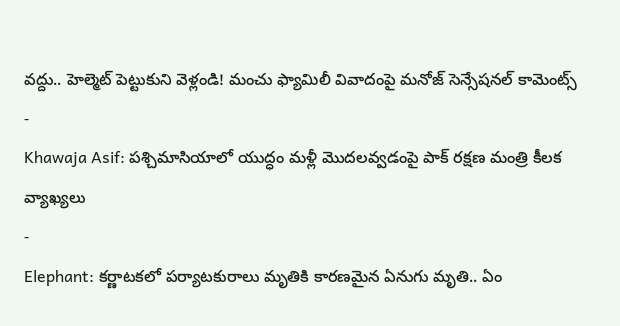వద్దు.. హెల్మెట్ పెట్టుకుని వెళ్లండి! మంచు ఫ్యామిలీ వివాదంపై మనోజ్ సెన్సేషనల్ కామెంట్స్
-
Khawaja Asif: పశ్చిమాసియాలో యుద్ధం మళ్లీ మొదలవ్వడంపై పాక్ రక్షణ మంత్రి కీలక వ్యాఖ్యలు
-
Elephant: కర్ణాటకలో పర్యాటకురాలు మృతికి కారణమైన ఏనుగు మృతి.. ఏం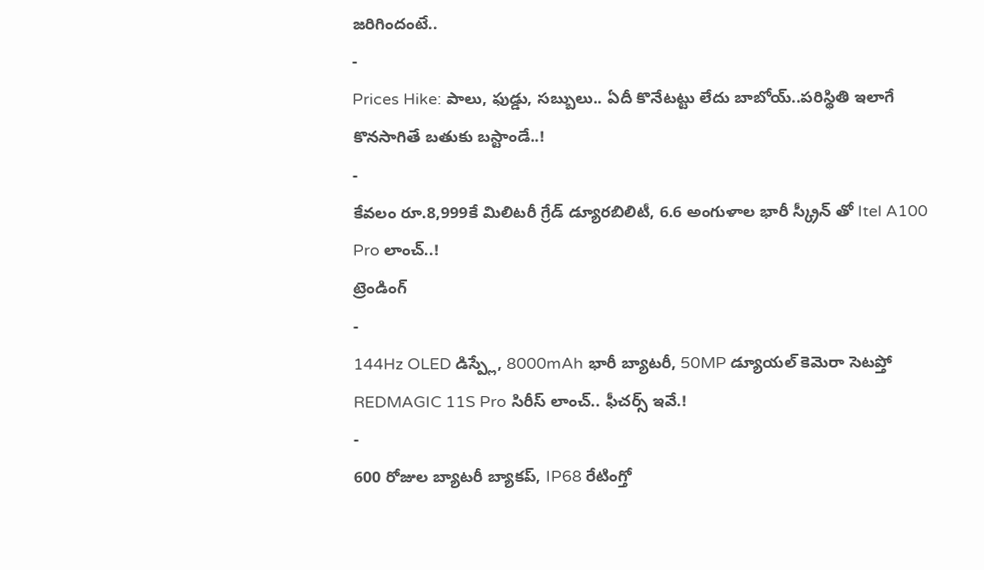జరిగిందంటే..
-
Prices Hike: పాలు, ఫుడ్డు, సబ్బులు.. ఏదీ కొనేటట్టు లేదు బాబోయ్..పరిస్థితి ఇలాగే కొనసాగితే బతుకు బస్టాండే..!
-
కేవలం రూ.8,999కే మిలిటరీ గ్రేడ్ డ్యూరబిలిటీ, 6.6 అంగుళాల భారీ స్క్రీన్ తో Itel A100 Pro లాంచ్..!
ట్రెండింగ్
-
144Hz OLED డిస్ప్లే, 8000mAh భారీ బ్యాటరీ, 50MP డ్యూయల్ కెమెరా సెటప్తో REDMAGIC 11S Pro సిరీస్ లాంచ్.. ఫీచర్స్ ఇవే.!
-
600 రోజుల బ్యాటరీ బ్యాకప్, IP68 రేటింగ్తో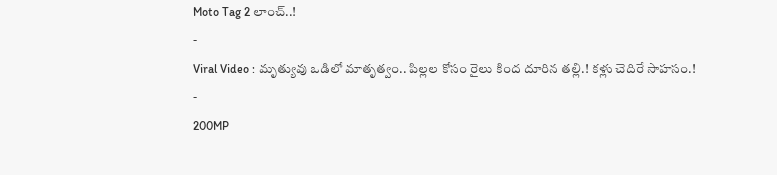Moto Tag 2 లాంచ్..!
-
Viral Video : మృత్యువు ఒడిలో మాతృత్వం.. పిల్లల కోసం రైలు కింద దూరిన తల్లి.! కళ్లు చెదిరే సాహసం.!
-
200MP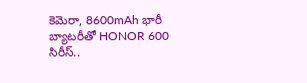కెమెరా, 8600mAh భారీ బ్యాటరీతో HONOR 600 సిరీస్..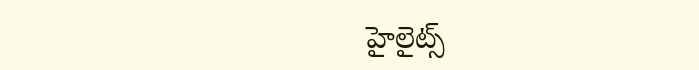హైలైట్స్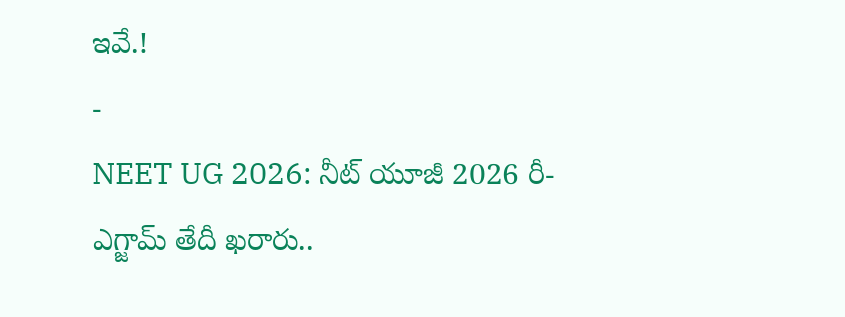ఇవే.!
-
NEET UG 2026: నీట్ యూజీ 2026 రీ-ఎగ్జామ్ తేదీ ఖరారు..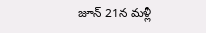జూన్ 21న మళ్లీ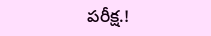పరీక్ష.!